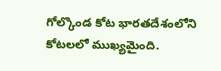గోల్కొండ కోట భారతదేశంలోని కోటలలో ముఖ్యమైంది.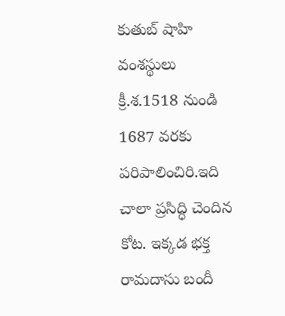కుతుబ్ షాహి వంశస్థులు క్రీ.శ.1518 నుండి 1687 వరకు పరిపాలించిరి.ఇది చాలా ప్రసిద్ధి చెందిన కోట. ఇక్కడ భక్త రామదాసు బందీ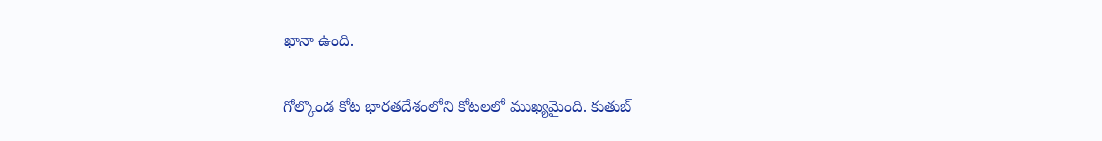ఖానా ఉంది.


గోల్కొండ కోట భారతదేశంలోని కోటలలో ముఖ్యమైంది. కుతుబ్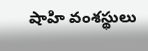షాహి వంశస్థులు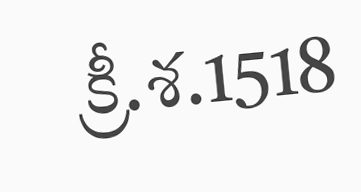క్రీ.శ.1518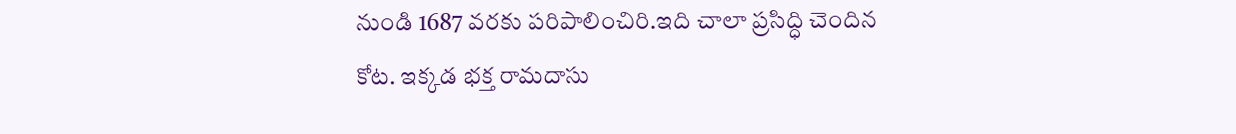నుండి 1687 వరకు పరిపాలించిరి.ఇది చాలా ప్రసిద్ధి చెందిన కోట. ఇక్కడ భక్త రామదాసు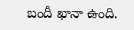బందీ ఖానా ఉంది.